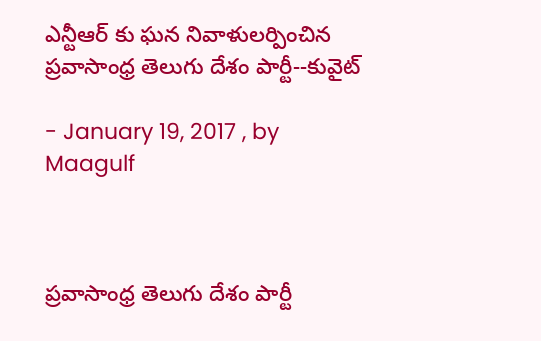ఎన్టీఆర్ కు ఘన నివాళులర్పించిన ప్రవాసాంధ్ర తెలుగు దేశం పార్టీ--కువైట్

- January 19, 2017 , by Maagulf



ప్రవాసాంధ్ర తెలుగు దేశం పార్టీ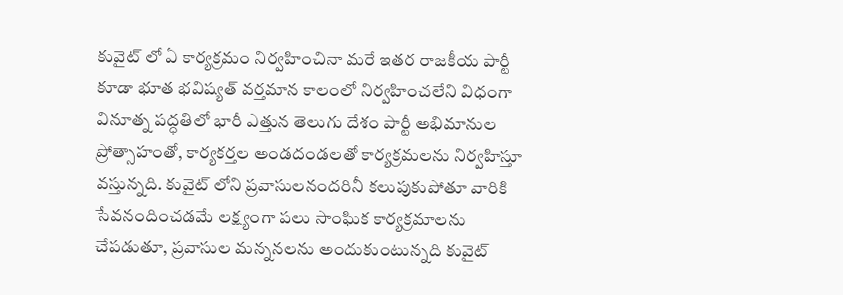కువైట్ లో ఏ కార్యక్రమం నిర్వహించినా మరే ఇతర రాజకీయ పార్టీ కూడా భూత భవిష్యత్ వర్తమాన కాలంలో నిర్వహించలేని విధంగా వినూత్న పద్ధతిలో భారీ ఎత్తున తెలుగు దేశం పార్టీ అభిమానుల ప్రోత్సాహంతో, కార్యకర్తల అండదండలతో కార్యక్రమలను నిర్వహిస్తూ వస్తున్నది. కువైట్ లోని ప్రవాసులనందరినీ కలుపుకుపోతూ వారికి సేవనందించడమే లక్ష్యంగా పలు సాంఘిక కార్యక్రమాలను చేపడుతూ, ప్రవాసుల మన్ననలను అందుకుంటున్నది కువైట్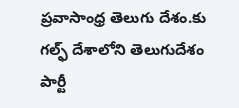ప్రవాసాంధ్ర తెలుగు దేశం.కు గల్ఫ్ దేశాలోని తెలుగుదేశం పార్టీ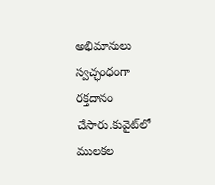అభిమానులు స్వచ్ఛంధంగా రక్తదానం చేసారు.కువైట్‌లో ములకల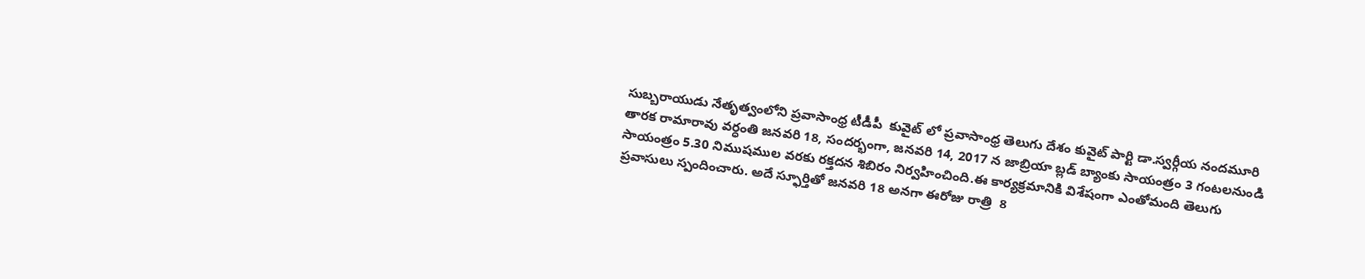సుబ్బరాయుడు నేతృత్వంలోని ప్రవాసాంధ్ర టీడీపీ  కువైట్ లో ప్రవాసాంధ్ర తెలుగు దేశం కువైట్ పార్టి డా.స్వర్గీయ నందమూరి తారక రామారావు వర్ధంతి జనవరి 18, సందర్భంగా, జనవరి 14, 2017 న జాబ్రియా బ్లడ్ బ్యాంకు సాయంత్రం 3 గంటలనుండి సాయంత్రం 5.30 నిముషముల వరకు రక్తదన శిబిరం నిర్వహించింది.ఈ కార్యక్రమానికి విశేషంగా ఎంతోమంది తెలుగు ప్రవాసులు స్పందించారు. అదే స్ఫూర్తితో జనవరి 18 అనగా ఈరోజు రాత్రి  8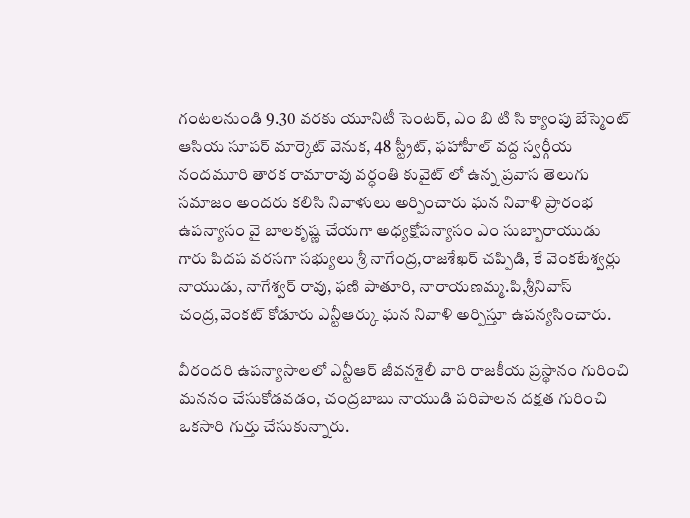గంటలనుండి 9.30 వరకు యూనిటీ సెంటర్, ఎం బి టి సి క్యాంపు బేస్మెంట్ ఆసియ సూపర్ మార్కెట్ వెనుక, 48 స్ట్రీట్, ఫహాహీల్ వద్ద స్వర్గీయ నందమూరి తారక రామారావు వర్ధంతి కువైట్ లో ఉన్న ప్రవాస తెలుగు సమాజం అందరు కలిసి నివాళులు అర్పించారు ఘన నివాళి ప్రారంభ ఉపన్యాసం వై బాలకృష్ణ చేయగా అధ్యక్షోపన్యాసం ఎం సుబ్బారాయుడు గారు పిదప వరసగా సభ్యులు శ్రీ నాగేంద్ర,రాజశేఖర్ చప్పిడి, కే వెంకటేశ్వర్లు నాయుడు, నాగేశ్వర్ రావు, ఫణి పాతూరి, నారాయణమ్మ.పి,శ్రీనివాస్ చంద్ర,వెంకట్ కోడూరు ఎన్టీఆర్కు ఘన నివాళి అర్పిస్తూ ఉపన్యసించారు.

వీరందరి ఉపన్యాసాలలో ఎన్టీఆర్ జీవనశైలీ వారి రాజకీయ ప్రస్థానం గురించి మననం చేసుకోడవడం, చంద్రబాబు నాయుడి పరిపాలన దక్షత గురించి ఒకసారి గుర్తు చేసుకున్నారు.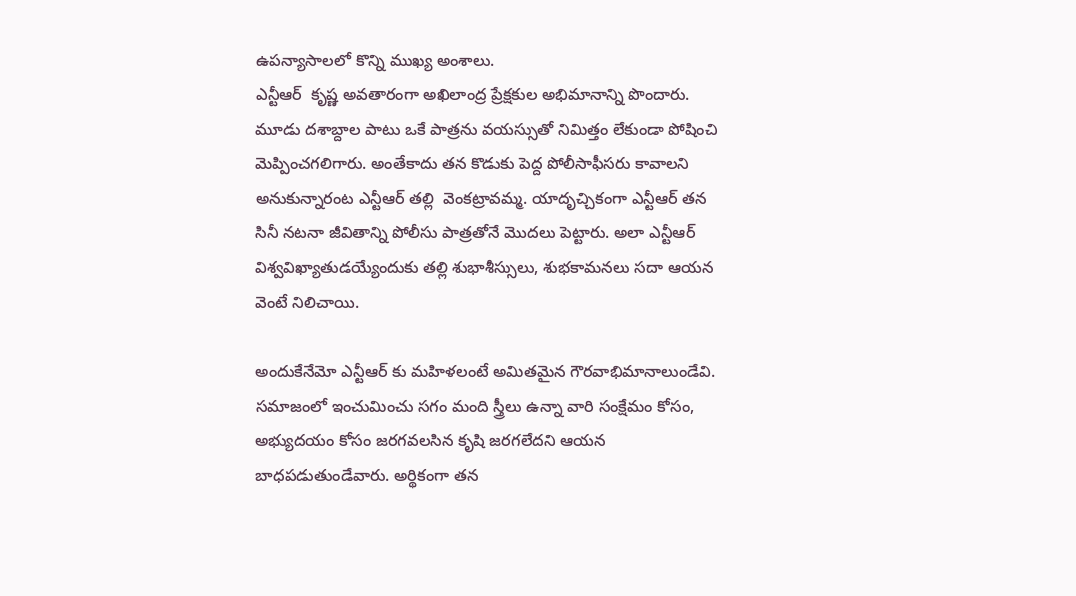ఉపన్యాసాలలో కొన్ని ముఖ్య అంశాలు.
ఎన్టీఆర్  కృష్ణ అవతారంగా అఖిలాంద్ర ప్రేక్షకుల అభిమానాన్ని పొందారు. మూడు దశాబ్దాల పాటు ఒకే పాత్రను వయస్సుతో నిమిత్తం లేకుండా పోషించి మెప్పించగలిగారు. అంతేకాదు తన కొడుకు పెద్ద పోలీసాఫీసరు కావాలని అనుకున్నారంట ఎన్టీఆర్ తల్లి  వెంకట్రావమ్మ. యాదృచ్చికంగా ఎన్టీఆర్ తన సినీ నటనా జీవితాన్ని పోలీసు పాత్రతోనే మొదలు పెట్టారు. అలా ఎన్టీఆర్ విశ్వవిఖ్యాతుడయ్యేందుకు తల్లి శుభాశీస్సులు, శుభకామనలు సదా ఆయన వెంటే నిలిచాయి.

అందుకేనేమో ఎన్టీఆర్ కు మహిళలంటే అమితమైన గౌరవాభిమానాలుండేవి. సమాజంలో ఇంచుమించు సగం మంది స్త్రీలు ఉన్నా వారి సంక్షేమం కోసం, అభ్యుదయం కోసం జరగవలసిన కృషి జరగలేదని ఆయన బాధపడుతుండేవారు. అర్థికంగా తన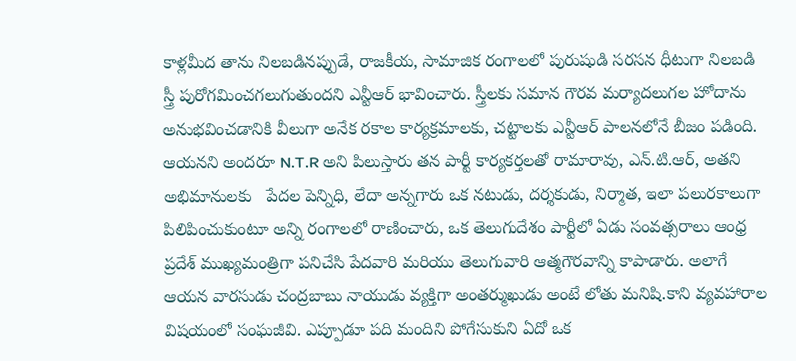కాళ్లమీద తాను నిలబడినప్పుడే, రాజకీయ, సామాజిక రంగాలలో పురుషుడి సరసన ధీటుగా నిలబడి స్త్రీ పురోగమించగలుగుతుందని ఎన్టీఆర్ భావించారు. స్త్రీలకు సమాన గౌరవ మర్యాదలుగల హోదాను అనుభవించడానికి వీలుగా అనేక రకాల కార్యక్రమాలకు, చట్టాలకు ఎన్టీఆర్ పాలనలోనే బీజం పడింది. ఆయనని అందరూ N.T.R అని పిలుస్తారు తన పార్టీ కార్యకర్తలతో రామారావు, ఎన్.టి.ఆర్, అతని అభిమానులకు   పేదల పెన్నిధి, లేదా అన్నగారు ఒక నటుడు, దర్శకుడు, నిర్మాత, ఇలా పలురకాలుగా పిలిపించుకుంటూ అన్ని రంగాలలో రాణించారు, ఒక తెలుగుదేశం పార్టీలో ఏడు సంవత్సరాలు ఆంధ్ర ప్రదేశ్ ముఖ్యమంత్రిగా పనిచేసి పేదవారి మరియు తెలుగువారి ఆత్మగౌరవాన్ని కాపాడారు. అలాగే ఆయన వారసుడు చంద్రబాబు నాయుడు వ్యక్తిగా అంతర్ముఖుడు అంటే లోతు మనిషి.కాని వ్యవహారాల విషయంలో సంఘజీవి. ఎప్పూడూ పది మందిని పోగేసుకుని ఏదో ఒక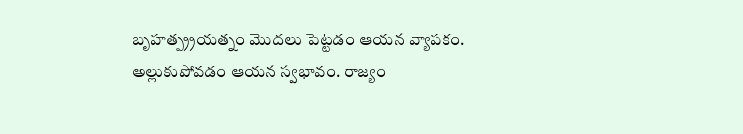బృహత్ప్ర్రయత్నం మొదలు పెట్టడం ఆయన వ్యాపకం. అల్లుకుపోవడం ఆయన స్వభావం. రాజ్యం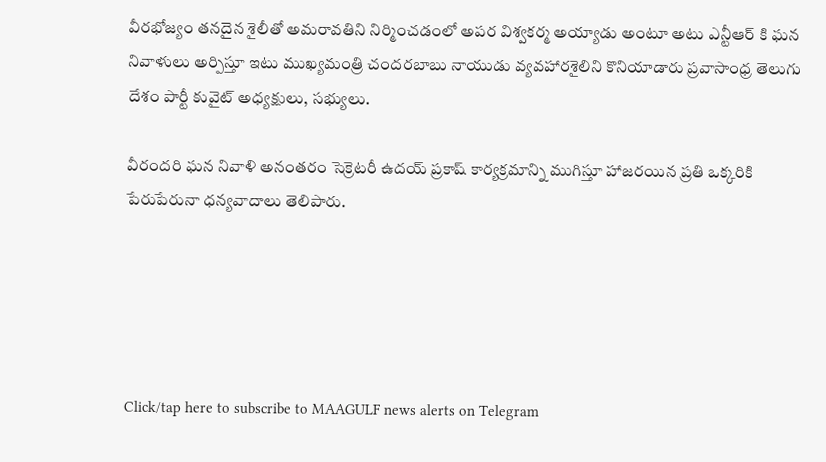వీరభోజ్యం తనదైన శైలీతో అమరావతిని నిర్మించడంలో అపర విశ్వకర్మ అయ్యాడు అంటూ అటు ఎన్టీఆర్ కి ఘన నివాళులు అర్పిస్తూ ఇటు ముఖ్యమంత్రి చందరబాబు నాయుడు వ్యవహారశైలిని కొనియాడారు ప్రవాసాంధ్ర తెలుగు దేశం పార్టీ కువైట్ అధ్యక్షులు, సభ్యులు.

వీరందరి ఘన నివాళి అనంతరం సెక్రెటరీ ఉదయ్ ప్రకాష్ కార్యక్రమాన్ని ముగిస్తూ హాజరయిన ప్రతి ఒక్కరికి పేరుపేరునా ధన్యవాదాలు తెలిపారు.





Click/tap here to subscribe to MAAGULF news alerts on Telegram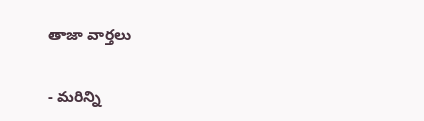తాజా వార్తలు

- మరిన్ని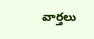వార్తలు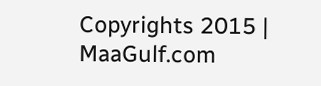Copyrights 2015 | MaaGulf.com